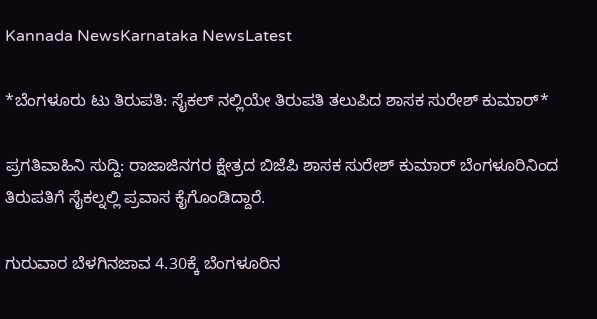Kannada NewsKarnataka NewsLatest

*ಬೆಂಗಳೂರು ಟು ತಿರುಪತಿ: ಸೈಕಲ್ ನಲ್ಲಿಯೇ ತಿರುಪತಿ ತಲುಪಿದ ಶಾಸಕ ಸುರೇಶ್ ಕುಮಾರ್*

ಪ್ರಗತಿವಾಹಿನಿ ಸುದ್ದಿ: ರಾಜಾಜಿನಗರ ಕ್ಷೇತ್ರದ ಬಿಜೆಪಿ ಶಾಸಕ ಸುರೇಶ್ ಕುಮಾರ್ ಬೆಂಗಳೂರಿನಿಂದ ತಿರುಪತಿಗೆ ಸೈಕಲ್ನಲ್ಲಿ ಪ್ರವಾಸ ಕೈಗೊಂಡಿದ್ದಾರೆ.

ಗುರುವಾರ ಬೆಳಗಿನಜಾವ 4.30ಕ್ಕೆ ಬೆಂಗಳೂರಿನ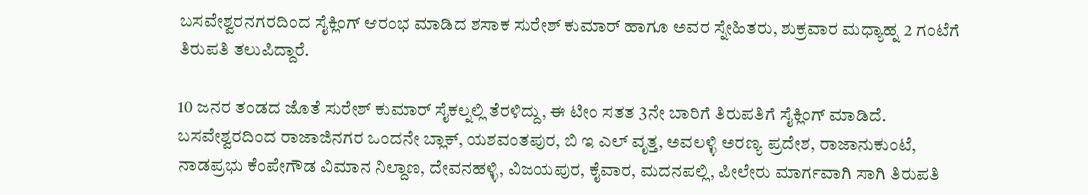ಬಸವೇಶ್ವರನಗರದಿಂದ ಸೈಕ್ಲಿಂಗ್ ಆರಂಭ ಮಾಡಿದ ಶಸಾಕ ಸುರೇಶ್ ಕುಮಾರ್ ಹಾಗೂ ಅವರ ಸ್ನೇಹಿತರು, ಶುಕ್ರವಾರ ಮಧ್ಯಾಹ್ನ 2 ಗಂಟೆಗೆ ತಿರುಪತಿ ತಲುಪಿದ್ದಾರೆ.

10 ಜನರ ತಂಡದ ಜೊತೆ ಸುರೇಶ್ ಕುಮಾರ್ ಸೈಕಲ್ನಲ್ಲಿ ತೆರಳಿದ್ದು, ಈ ಟೀಂ ಸತತ 3ನೇ ಬಾರಿಗೆ ತಿರುಪತಿಗೆ ಸೈಕ್ಲಿಂಗ್ ಮಾಡಿದೆ. ಬಸವೇಶ್ವರದಿಂದ ರಾಜಾಜಿನಗರ ಒಂದನೇ ಬ್ಲಾಕ್, ಯಶವಂತಪುರ, ಬಿ ಇ ಎಲ್ ವೃತ್ತ, ಅವಲಳ್ಳಿ ಅರಣ್ಯ ಪ್ರದೇಶ, ರಾಜಾನುಕುಂಟೆ, ನಾಡಪ್ರಭು ಕೆಂಪೇಗೌಡ ವಿಮಾನ ನಿಲ್ದಾಣ, ದೇವನಹಳ್ಳಿ, ವಿಜಯಪುರ, ಕೈವಾರ, ಮದನಪಲ್ಲಿ, ಪೀಲೇರು ಮಾರ್ಗವಾಗಿ ಸಾಗಿ ತಿರುಪತಿ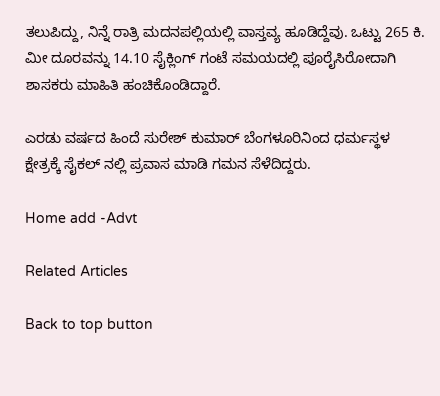ತಲುಪಿದ್ದು, ನಿನ್ನೆ ರಾತ್ರಿ ಮದನಪಲ್ಲಿಯಲ್ಲಿ ವಾಸ್ತವ್ಯ ಹೂಡಿದ್ದೆವು. ಒಟ್ಟು 265 ಕಿ. ಮೀ ದೂರವನ್ನು 14.10 ಸೈಕ್ಲಿಂಗ್ ಗಂಟೆ ಸಮಯದಲ್ಲಿ ಪೂರೈಸಿರೋದಾಗಿ ಶಾಸಕರು ಮಾಹಿತಿ ಹಂಚಿಕೊಂಡಿದ್ದಾರೆ.

ಎರಡು ವರ್ಷದ ಹಿಂದೆ ಸುರೇಶ್ ಕುಮಾರ್ ಬೆಂಗಳೂರಿನಿಂದ ಧರ್ಮಸ್ಥಳ ಕ್ಷೇತ್ರಕ್ಕೆ ಸೈಕಲ್ ನಲ್ಲಿ ಪ್ರವಾಸ ಮಾಡಿ ಗಮನ ಸೆಳೆದಿದ್ದರು.

Home add -Advt

Related Articles

Back to top button